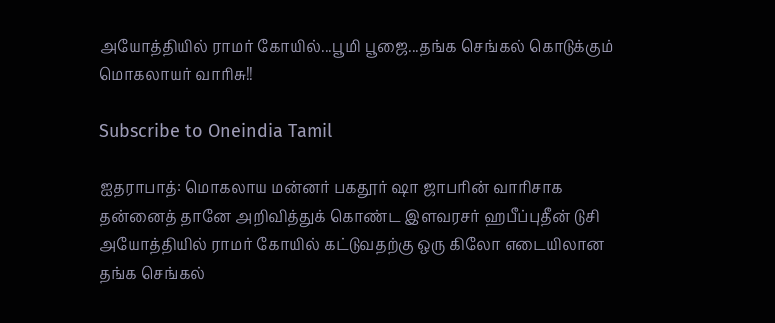அயோத்தியில் ராமர் கோயில்...பூமி பூஜை...தங்க செங்கல் கொடுக்கும் மொகலாயர் வாரிசு!!

Subscribe to Oneindia Tamil

ஐதராபாத்: மொகலாய மன்னர் பகதூர் ஷா ஜாபரின் வாரிசாக தன்னைத் தானே அறிவித்துக் கொண்ட இளவரசர் ஹபீப்புதீன் டுசி அயோத்தியில் ராமர் கோயில் கட்டுவதற்கு ஒரு கிலோ எடையிலான தங்க செங்கல்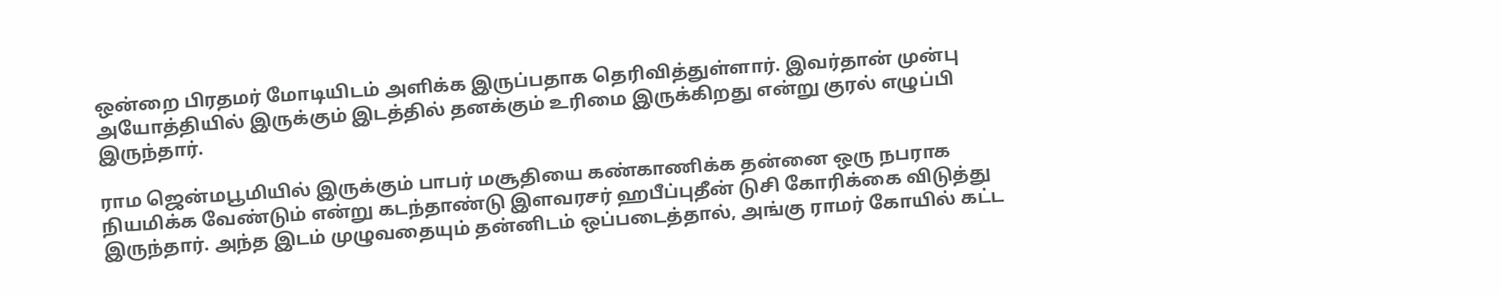ஒன்றை பிரதமர் மோடியிடம் அளிக்க இருப்பதாக தெரிவித்துள்ளார். இவர்தான் முன்பு அயோத்தியில் இருக்கும் இடத்தில் தனக்கும் உரிமை இருக்கிறது என்று குரல் எழுப்பி இருந்தார்.

ராம ஜென்மபூமியில் இருக்கும் பாபர் மசூதியை கண்காணிக்க தன்னை ஒரு நபராக நியமிக்க வேண்டும் என்று கடந்தாண்டு இளவரசர் ஹபீப்புதீன் டுசி கோரிக்கை விடுத்து இருந்தார். அந்த இடம் முழுவதையும் தன்னிடம் ஒப்படைத்தால், அங்கு ராமர் கோயில் கட்ட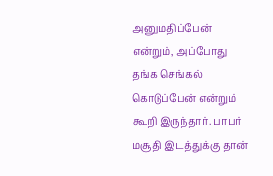அனுமதிப்பேன் என்றும், அப்போது தங்க செங்கல் கொடுப்பேன் என்றும் கூறி இருந்தார். பாபர் மசூதி இடத்துக்கு தான்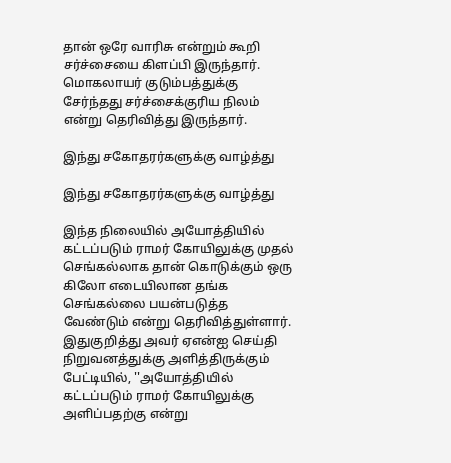தான் ஒரே வாரிசு என்றும் கூறி சர்ச்சையை கிளப்பி இருந்தார். மொகலாயர் குடும்பத்துக்கு சேர்ந்தது சர்ச்சைக்குரிய நிலம் என்று தெரிவித்து இருந்தார்.

இந்து சகோதரர்களுக்கு வாழ்த்து

இந்து சகோதரர்களுக்கு வாழ்த்து

இந்த நிலையில் அயோத்தியில் கட்டப்படும் ராமர் கோயிலுக்கு முதல் செங்கல்லாக தான் கொடுக்கும் ஒரு கிலோ எடையிலான தங்க செங்கல்லை பயன்படுத்த வேண்டும் என்று தெரிவித்துள்ளார். இதுகுறித்து அவர் ஏஎன்ஐ செய்தி நிறுவனத்துக்கு அளித்திருக்கும் பேட்டியில், ''அயோத்தியில் கட்டப்படும் ராமர் கோயிலுக்கு அளிப்பதற்கு என்று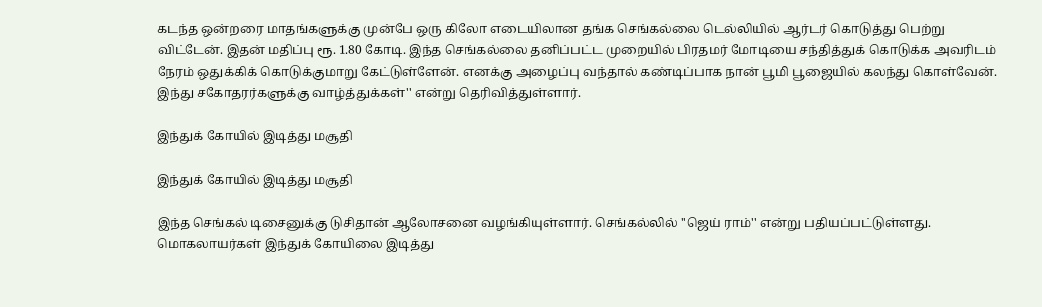கடந்த ஒன்றரை மாதங்களுக்கு முன்பே ஒரு கிலோ எடையிலான தங்க செங்கல்லை டெல்லியில் ஆர்டர் கொடுத்து பெற்று விட்டேன். இதன் மதிப்பு ரூ. 1.80 கோடி. இந்த செங்கல்லை தனிப்பட்ட முறையில் பிரதமர் மோடியை சந்தித்துக் கொடுக்க அவரிடம் நேரம் ஒதுக்கிக் கொடுக்குமாறு கேட்டுள்ளேன். எனக்கு அழைப்பு வந்தால் கண்டிப்பாக நான் பூமி பூஜையில் கலந்து கொள்வேன். இந்து சகோதரர்களுக்கு வாழ்த்துக்கள்'' என்று தெரிவித்துள்ளார்.

இந்துக் கோயில் இடித்து மசூதி

இந்துக் கோயில் இடித்து மசூதி

இந்த செங்கல் டிசைனுக்கு டுசிதான் ஆலோசனை வழங்கியுள்ளார். செங்கல்லில் ''ஜெய் ராம்'' என்று பதியப்பட்டுள்ளது. மொகலாயர்கள் இந்துக் கோயிலை இடித்து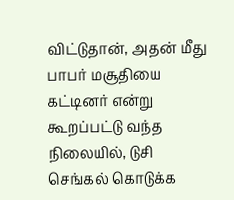விட்டுதான், அதன் மீது பாபர் மசூதியை கட்டினர் என்று கூறப்பட்டு வந்த நிலையில், டுசி செங்கல் கொடுக்க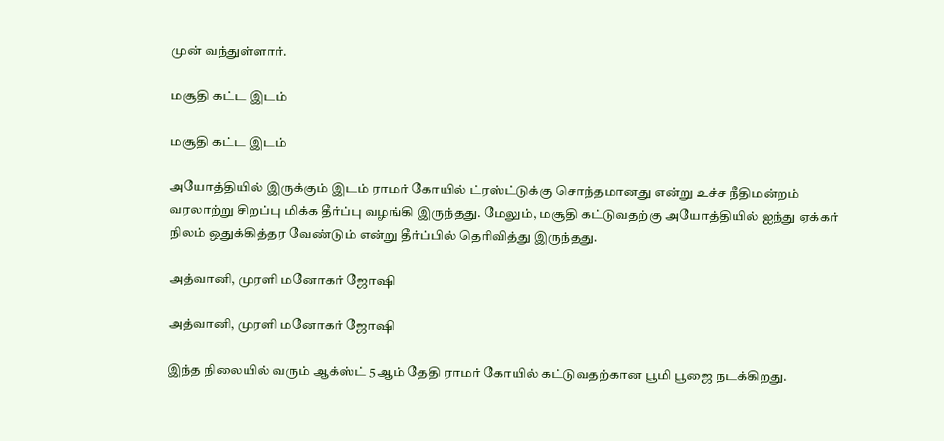முன் வந்துள்ளார்.

மசூதி கட்ட இடம்

மசூதி கட்ட இடம்

அயோத்தியில் இருக்கும் இடம் ராமர் கோயில் ட்ரஸ்ட்டுக்கு சொந்தமானது என்று உச்ச நீதிமன்றம் வரலாற்று சிறப்பு மிக்க தீர்ப்பு வழங்கி இருந்தது. மேலும், மசூதி கட்டுவதற்கு அயோத்தியில் ஐந்து ஏக்கர் நிலம் ஒதுக்கித்தர வேண்டும் என்று தீர்ப்பில் தெரிவித்து இருந்தது.

அத்வானி, முரளி மனோகர் ஜோஷி

அத்வானி, முரளி மனோகர் ஜோஷி

இந்த நிலையில் வரும் ஆக்ஸ்ட் 5ஆம் தேதி ராமர் கோயில் கட்டுவதற்கான பூமி பூஜை நடக்கிறது.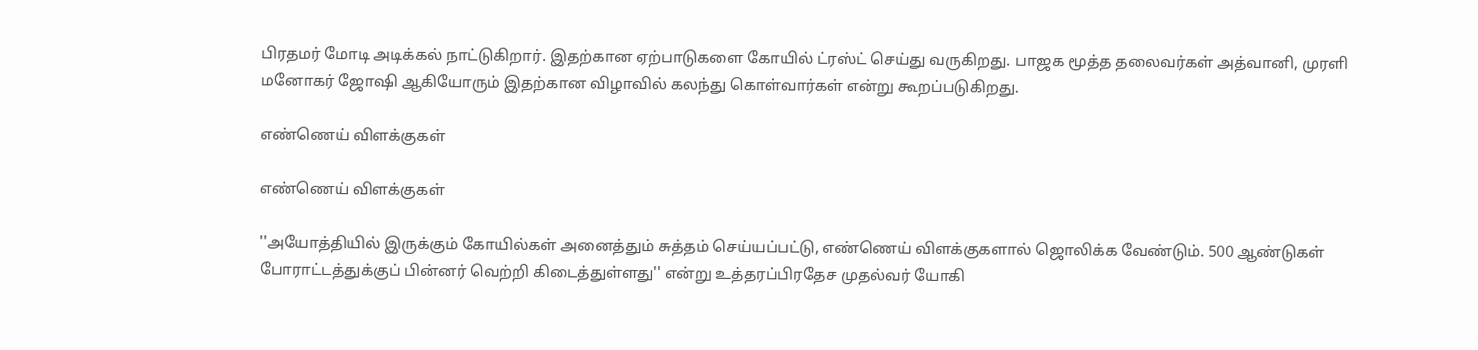பிரதமர் மோடி அடிக்கல் நாட்டுகிறார். இதற்கான ஏற்பாடுகளை கோயில் ட்ரஸ்ட் செய்து வருகிறது. பாஜக மூத்த தலைவர்கள் அத்வானி, முரளி மனோகர் ஜோஷி ஆகியோரும் இதற்கான விழாவில் கலந்து கொள்வார்கள் என்று கூறப்படுகிறது.

எண்ணெய் விளக்குகள்

எண்ணெய் விளக்குகள்

''அயோத்தியில் இருக்கும் கோயில்கள் அனைத்தும் சுத்தம் செய்யப்பட்டு, எண்ணெய் விளக்குகளால் ஜொலிக்க வேண்டும். 500 ஆண்டுகள் போராட்டத்துக்குப் பின்னர் வெற்றி கிடைத்துள்ளது'' என்று உத்தரப்பிரதேச முதல்வர் யோகி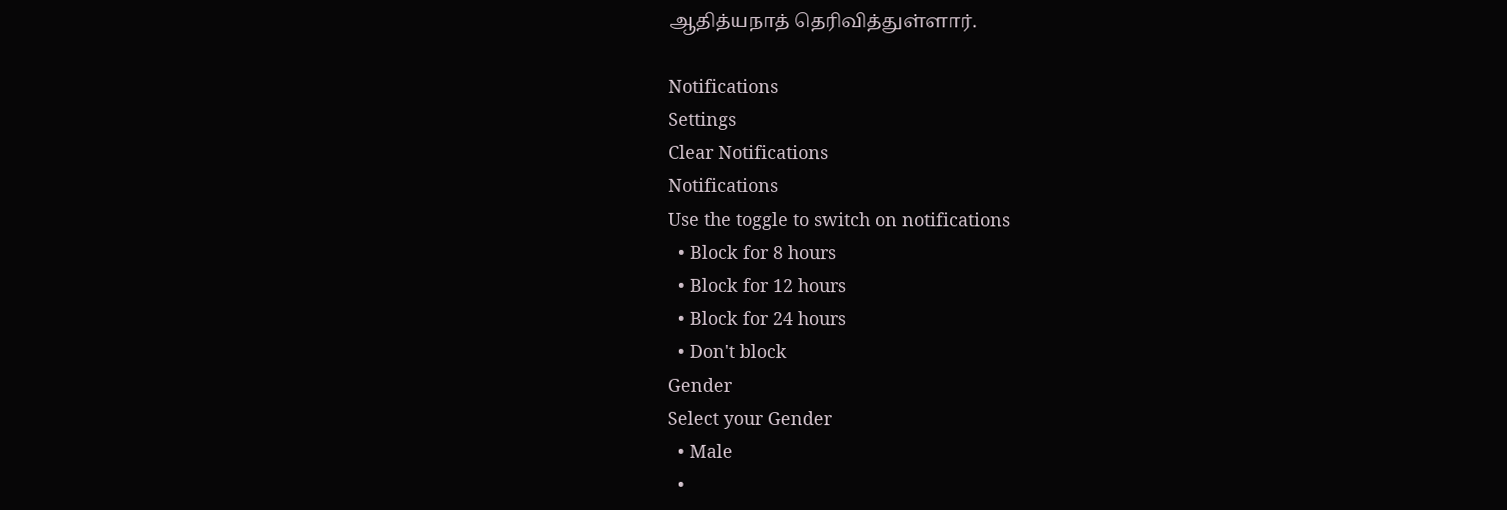ஆதித்யநாத் தெரிவித்துள்ளார்.

Notifications
Settings
Clear Notifications
Notifications
Use the toggle to switch on notifications
  • Block for 8 hours
  • Block for 12 hours
  • Block for 24 hours
  • Don't block
Gender
Select your Gender
  • Male
  •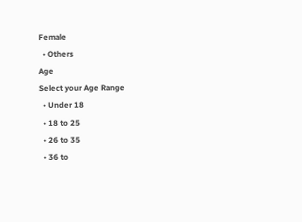Female
  • Others
Age
Select your Age Range
  • Under 18
  • 18 to 25
  • 26 to 35
  • 36 to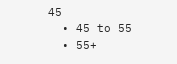45
  • 45 to 55
  • 55+